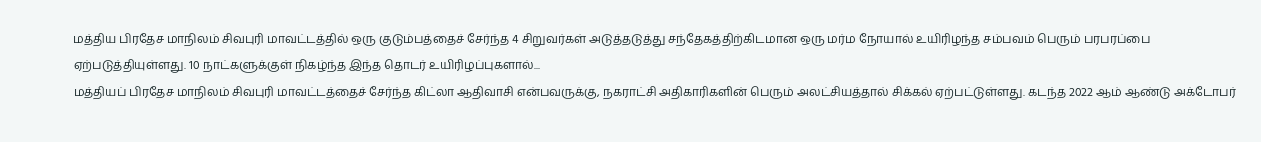மத்திய பிரதேச மாநிலம் சிவபுரி மாவட்டத்தில் ஒரு குடும்பத்தைச் சேர்ந்த 4 சிறுவர்கள் அடுத்தடுத்து சந்தேகத்திற்கிடமான ஒரு மர்ம நோயால் உயிரிழந்த சம்பவம் பெரும் பரபரப்பை ஏற்படுத்தியுள்ளது. 10 நாட்களுக்குள் நிகழ்ந்த இந்த தொடர் உயிரிழப்புகளால்...
மத்தியப் பிரதேச மாநிலம் சிவபுரி மாவட்டத்தைச் சேர்ந்த கிட்லா ஆதிவாசி என்பவருக்கு, நகராட்சி அதிகாரிகளின் பெரும் அலட்சியத்தால் சிக்கல் ஏற்பட்டுள்ளது. கடந்த 2022 ஆம் ஆண்டு அக்டோபர்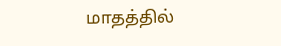மாதத்தில்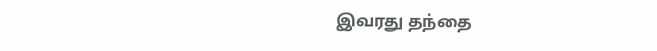இவரது தந்தை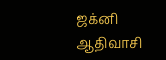ஜக்னி ஆதிவாசி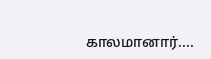காலமானார்....